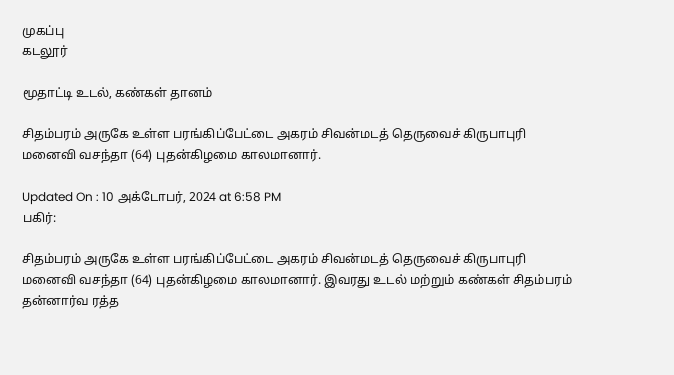முகப்பு
கடலூர்

மூதாட்டி உடல், கண்கள் தானம்

சிதம்பரம் அருகே உள்ள பரங்கிப்பேட்டை அகரம் சிவன்மடத் தெருவைச் கிருபாபுரி மனைவி வசந்தா (64) புதன்கிழமை காலமானார்.

Updated On : 10 அக்டோபர், 2024 at 6:58 PM
பகிர்:

சிதம்பரம் அருகே உள்ள பரங்கிப்பேட்டை அகரம் சிவன்மடத் தெருவைச் கிருபாபுரி மனைவி வசந்தா (64) புதன்கிழமை காலமானார். இவரது உடல் மற்றும் கண்கள் சிதம்பரம் தன்னார்வ ரத்த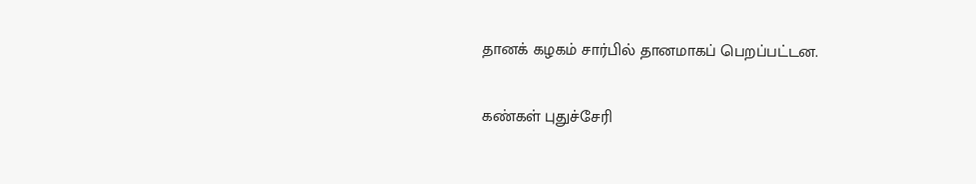தானக் கழகம் சார்பில் தானமாகப் பெறப்பட்டன.

கண்கள் புதுச்சேரி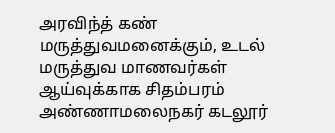அரவிந்த் கண் மருத்துவமனைக்கும், உடல் மருத்துவ மாணவர்கள் ஆய்வுக்காக சிதம்பரம் அண்ணாமலைநகர் கடலூர்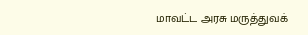மாவட்ட அரசு மருத்துவக்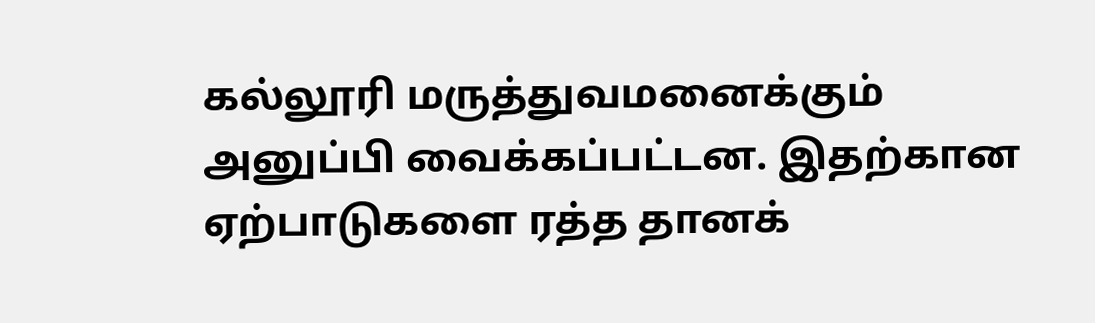கல்லூரி மருத்துவமனைக்கும் அனுப்பி வைக்கப்பட்டன. இதற்கான ஏற்பாடுகளை ரத்த தானக்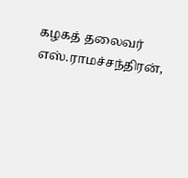கழகத் தலைவர் எஸ்.ராமச்சந்திரன்,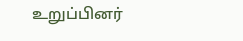உறுப்பினர்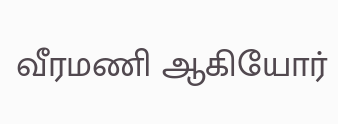வீரமணி ஆகியோர்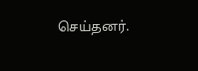செய்தனர்.